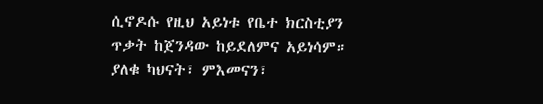ሲኖዶሱ የዚህ አይነቱ የቤተ ክርስቲያን ጥቃት ከጀንዳው ከይደለምና አይነሳም። ያለቁ ካህናት፣ ምእመናን፣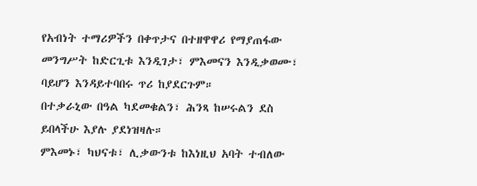የአብነት ተማሪዎችን በቀጥታና በተዘዋዋሪ የማያጠፋው መንግሥት ከድርጊቱ እንዲገታ፣ ምእመናን እንዲቃወሙ፣ ባይሆን እንዳይተባበሩ ጥሪ ከያደርጉም።
በተቃራኒው በዓል ካደመቁልን፣ ሕንጻ ከሠሩልን ደስ ይበላችሁ እያሉ ያደነዝዛሉ።
ምእመኑ፣ ካህናቱ፣ ሊቃውንቱ ከእነዚህ አባት ተብለው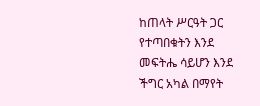ከጠላት ሥርዓት ጋር የተጣበቁትን እንደ መፍትሔ ሳይሆን እንደ ችግር አካል በማየት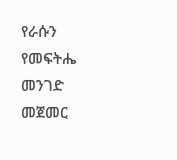የራሱን የመፍትሔ መንገድ መጀመር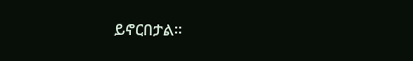ይኖርበታል።